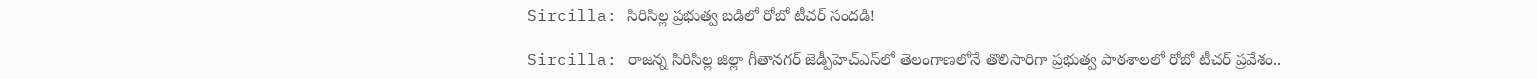Sircilla: సిరిసిల్ల ప్రభుత్వ బడిలో రోబో టీచర్ సందడి!

Sircilla: రాజన్న సిరిసిల్ల జిల్లా గీతానగర్ జెడ్పీహెచ్‌ఎస్‌లో తెలంగాణలోనే తొలిసారిగా ప్రభుత్వ పాఠశాలలో రోబో టీచర్ ప్రవేశం..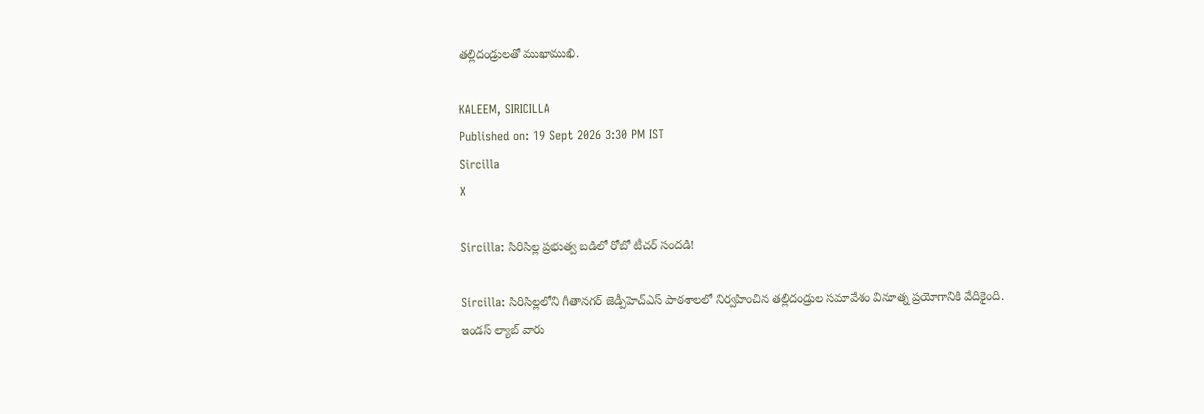తల్లిదండ్రులతో ముఖాముఖి.

KALEEM, SIRICILLA
Published on: 19 Sept 2026 3:30 PM IST
Sircilla
X

Sircilla: సిరిసిల్ల ప్రభుత్వ బడిలో రోబో టీచర్ సందడి!

Sircilla: సిరిసిల్లలోని గీతానగర్ జెడ్పీహెచ్‌ఎస్ పాఠశాలలో నిర్వహించిన తల్లిదండ్రుల సమావేశం వినూత్న ప్రయోగానికి వేదికైంది. ఇండస్ ల్యాబ్ వారు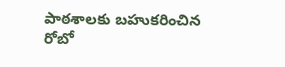పాఠశాలకు బహుకరించిన రోబో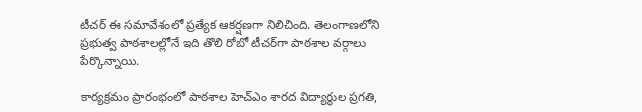టీచర్ ఈ సమావేశంలో ప్రత్యేక ఆకర్షణగా నిలిచింది. తెలంగాణలోని ప్రభుత్వ పాఠశాలల్లోనే ఇది తొలి రోబో టీచర్‌గా పాఠశాల వర్గాలు పేర్కొన్నాయి.

కార్యక్రమం ప్రారంభంలో పాఠశాల హెచ్‌ఎం శారద విద్యార్థుల ప్రగతి,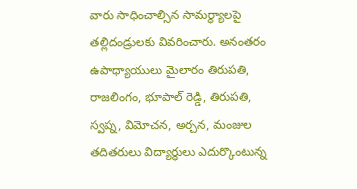వారు సాధించాల్సిన సామర్థ్యాలపై తల్లిదండ్రులకు వివరించారు. అనంతరం ఉపాధ్యాయులు మైలారం తిరుపతి, రాజలింగం, భూపాల్ రెడ్డి, తిరుపతి, స్వప్న, విమోచన, అర్చన, మంజుల తదితరులు విద్యార్థులు ఎదుర్కొంటున్న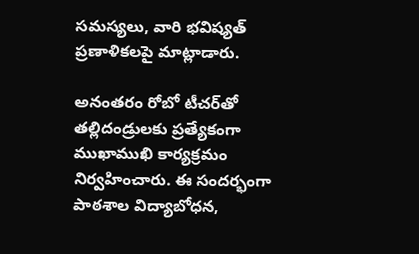సమస్యలు, వారి భవిష్యత్ ప్రణాళికలపై మాట్లాడారు.

అనంతరం రోబో టీచర్‌తో తల్లిదండ్రులకు ప్రత్యేకంగా ముఖాముఖి కార్యక్రమం నిర్వహించారు. ఈ సందర్భంగా పాఠశాల విద్యాబోధన,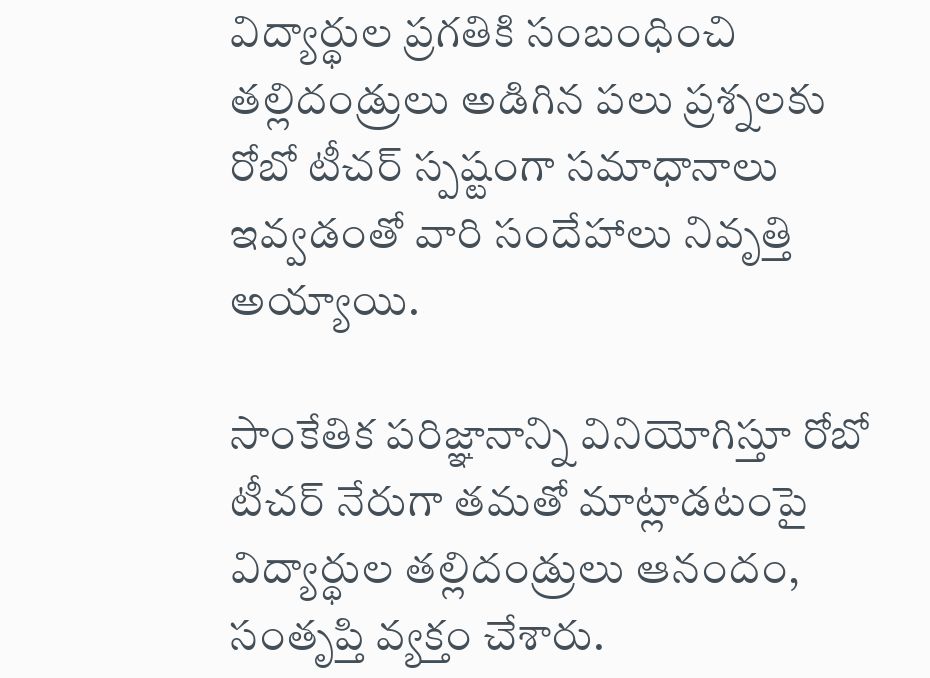విద్యార్థుల ప్రగతికి సంబంధించి తల్లిదండ్రులు అడిగిన పలు ప్రశ్నలకు రోబో టీచర్ స్పష్టంగా సమాధానాలు ఇవ్వడంతో వారి సందేహాలు నివృత్తి అయ్యాయి.

సాంకేతిక పరిజ్ఞానాన్ని వినియోగిస్తూ రోబో టీచర్ నేరుగా తమతో మాట్లాడటంపై విద్యార్థుల తల్లిదండ్రులు ఆనందం, సంతృప్తి వ్యక్తం చేశారు.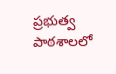ప్రభుత్వ పాఠశాలలో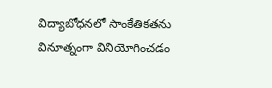విద్యాబోధనలో సాంకేతికతను వినూత్నంగా వినియోగించడం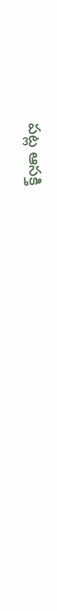పట్ల ఆసక్తి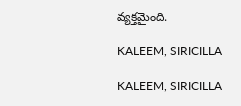వ్యక్తమైంది.

KALEEM, SIRICILLA

KALEEM, SIRICILLA